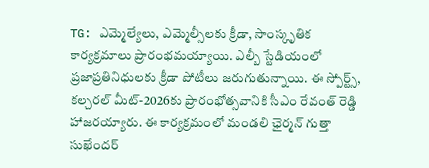TG: ఎమ్మెల్యేలు, ఎమ్మెల్సీలకు క్రీడా, సాంస్కృతిక కార్యక్రమాలు ప్రారంభమయ్యాయి. ఎల్బీ స్టేడియంలో ప్రజాప్రతినిధులకు క్రీడా పోటీలు జరుగుతున్నాయి. ఈ స్పోర్ట్స్, కల్చరల్ మీట్-2026కు ప్రారంభోత్సవానికి సీఎం రేవంత్ రెడ్డి హాజరయ్యారు. ఈ కార్యక్రమంలో మండలి ఛైర్మన్ గుత్తా సుఖేందర్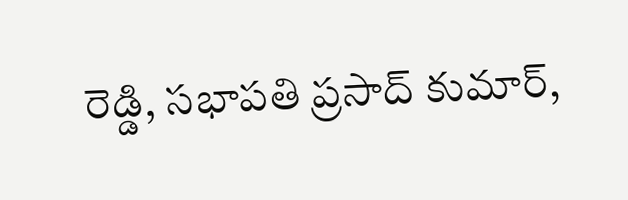రెడ్డి, సభాపతి ప్రసాద్ కుమార్,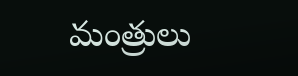మంత్రులు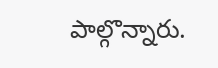పాల్గొన్నారు.